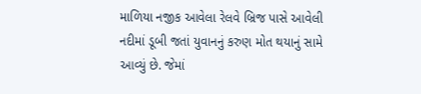માળિયા નજીક આવેલા રેલવે બ્રિજ પાસે આવેલી નદીમાં ડૂબી જતાં યુવાનનું કરુણ મોત થયાનું સામે આવ્યું છે. જેમાં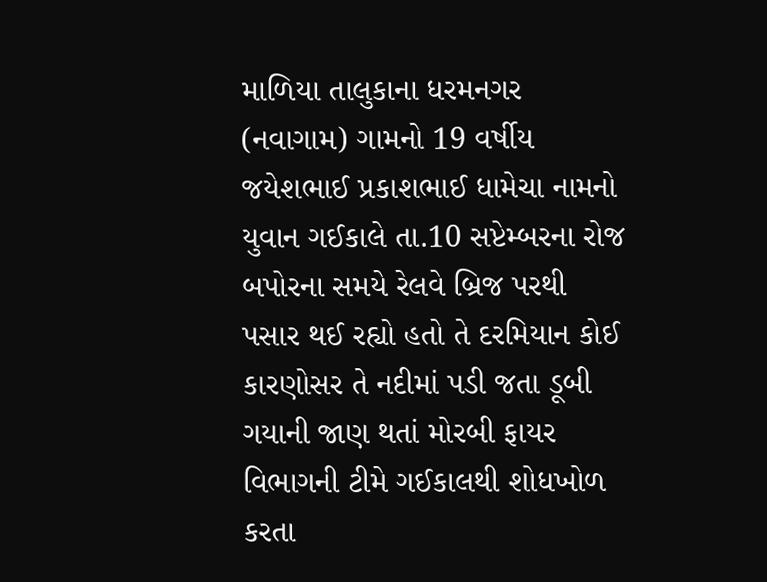માળિયા તાલુકાના ધરમનગર (નવાગામ) ગામનો 19 વર્ષીય જયેશભાઈ પ્રકાશભાઈ ધામેચા નામનો યુવાન ગઈકાલે તા.10 સપ્ટેમ્બરના રોજ બપોરના સમયે રેલવે બ્રિજ પરથી પસાર થઈ રહ્યો હતો તે દરમિયાન કોઈ કારણોસર તે નદીમાં પડી જતા ડૂબી ગયાની જાણ થતાં મોરબી ફાયર વિભાગની ટીમે ગઈકાલથી શોધખોળ કરતા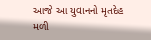આજે આ યુવાનનો મૃતદેહ મળી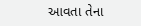આવતા તેના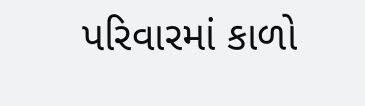પરિવારમાં કાળો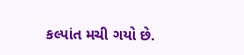કલ્પાંત મચી ગયો છે.